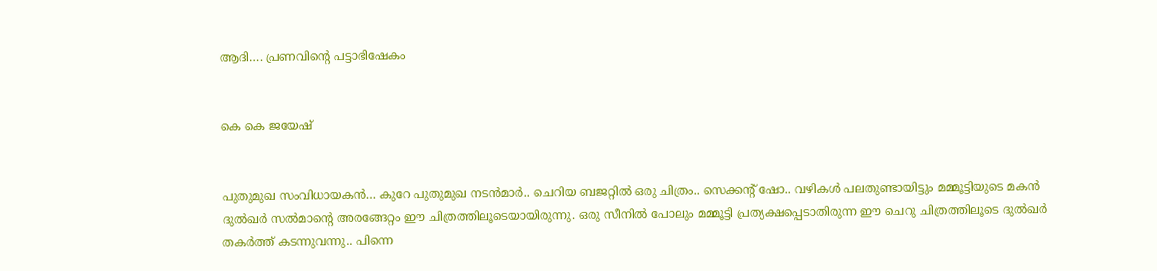ആദി…. പ്രണവിന്റെ പട്ടാഭിഷേകം


കെ കെ ജയേഷ്


പുതുമുഖ സംവിധായകന്‍… കുറേ പുതുമുഖ നടന്‍മാര്‍.. ചെറിയ ബജറ്റില്‍ ഒരു ചിത്രം.. സെക്കന്റ് ഷോ.. വഴികള്‍ പലതുണ്ടായിട്ടും മമ്മൂട്ടിയുടെ മകന്‍ ദുല്‍ഖര്‍ സല്‍മാന്റെ അരങ്ങേറ്റം ഈ ചിത്രത്തിലൂടെയായിരുന്നു. ഒരു സീനില്‍ പോലും മമ്മൂട്ടി പ്രത്യക്ഷപ്പെടാതിരുന്ന ഈ ചെറു ചിത്രത്തിലൂടെ ദുല്‍ഖര്‍ തകര്‍ത്ത് കടന്നുവന്നു.. പിന്നെ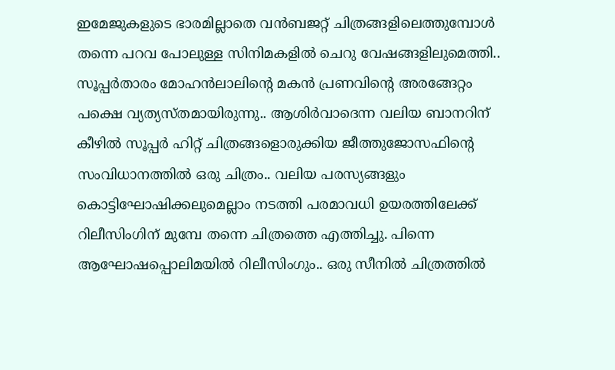ഇമേജുകളുടെ ഭാരമില്ലാതെ വന്‍ബജറ്റ് ചിത്രങ്ങളിലെത്തുമ്പോള്‍ തന്നെ പറവ പോലുള്ള സിനിമകളില്‍ ചെറു വേഷങ്ങളിലുമെത്തി..
സൂപ്പര്‍താരം മോഹന്‍ലാലിന്റെ മകന്‍ പ്രണവിന്റെ അരങ്ങേറ്റം പക്ഷെ വ്യത്യസ്തമായിരുന്നു.. ആശിര്‍വാദെന്ന വലിയ ബാനറിന് കീഴില്‍ സൂപ്പര്‍ ഹിറ്റ് ചിത്രങ്ങളൊരുക്കിയ ജീത്തുജോസഫിന്റെ സംവിധാനത്തില്‍ ഒരു ചിത്രം.. വലിയ പരസ്യങ്ങളും കൊട്ടിഘോഷിക്കലുമെല്ലാം നടത്തി പരമാവധി ഉയരത്തിലേക്ക് റിലീസിംഗിന് മുമ്പേ തന്നെ ചിത്രത്തെ എത്തിച്ചു. പിന്നെ ആഘോഷപ്പൊലിമയില്‍ റിലീസിംഗും.. ഒരു സീനില്‍ ചിത്രത്തില്‍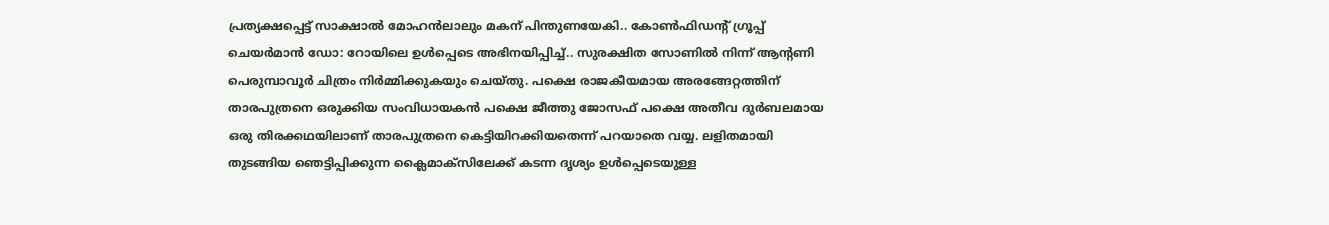പ്രത്യക്ഷപ്പെട്ട് സാക്ഷാല്‍ മോഹന്‍ലാലും മകന് പിന്തുണയേകി.. കോണ്‍ഫിഡന്റ് ഗ്രൂപ്പ് ചെയര്‍മാന്‍ ഡോ: റോയിലെ ഉള്‍പ്പെടെ അഭിനയിപ്പിച്ച്.. സുരക്ഷിത സോണില്‍ നിന്ന് ആന്റണി പെരുമ്പാവൂര്‍ ചിത്രം നിര്‍മ്മിക്കുകയും ചെയ്തു. പക്ഷെ രാജകീയമായ അരങ്ങേറ്റത്തിന് താരപുത്രനെ ഒരുക്കിയ സംവിധായകന്‍ പക്ഷെ ജീത്തു ജോസഫ് പക്ഷെ അതീവ ദുര്‍ബലമായ ഒരു തിരക്കഥയിലാണ് താരപുത്രനെ കെട്ടിയിറക്കിയതെന്ന് പറയാതെ വയ്യ. ലളിതമായി തുടങ്ങിയ ഞെട്ടിപ്പിക്കുന്ന ക്ലൈമാക്‌സിലേക്ക് കടന്ന ദൃശ്യം ഉള്‍പ്പെടെയുള്ള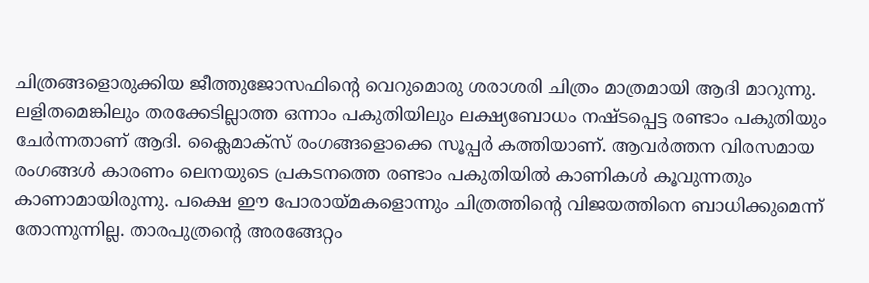ചിത്രങ്ങളൊരുക്കിയ ജീത്തുജോസഫിന്റെ വെറുമൊരു ശരാശരി ചിത്രം മാത്രമായി ആദി മാറുന്നു. ലളിതമെങ്കിലും തരക്കേടില്ലാത്ത ഒന്നാം പകുതിയിലും ലക്ഷ്യബോധം നഷ്ടപ്പെട്ട രണ്ടാം പകുതിയും ചേര്‍ന്നതാണ് ആദി. ക്ലൈമാക്‌സ് രംഗങ്ങളൊക്കെ സൂപ്പര്‍ കത്തിയാണ്. ആവര്‍ത്തന വിരസമായ രംഗങ്ങള്‍ കാരണം ലെനയുടെ പ്രകടനത്തെ രണ്ടാം പകുതിയില്‍ കാണികള്‍ കൂവുന്നതും കാണാമായിരുന്നു. പക്ഷെ ഈ പോരായ്മകളൊന്നും ചിത്രത്തിന്റെ വിജയത്തിനെ ബാധിക്കുമെന്ന് തോന്നുന്നില്ല. താരപുത്രന്റെ അരങ്ങേറ്റം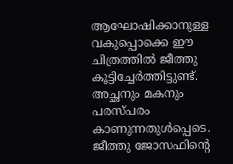ആഘോഷിക്കാനുള്ള വകുപ്പൊക്കെ ഈ ചിത്രത്തില്‍ ജീത്തു കൂട്ടിച്ചേര്‍ത്തിട്ടുണ്ട്. അച്ഛനും മകനും പരസ്പരം കാണുന്നതുള്‍പ്പെടെ.
ജീത്തു ജോസഫിന്റെ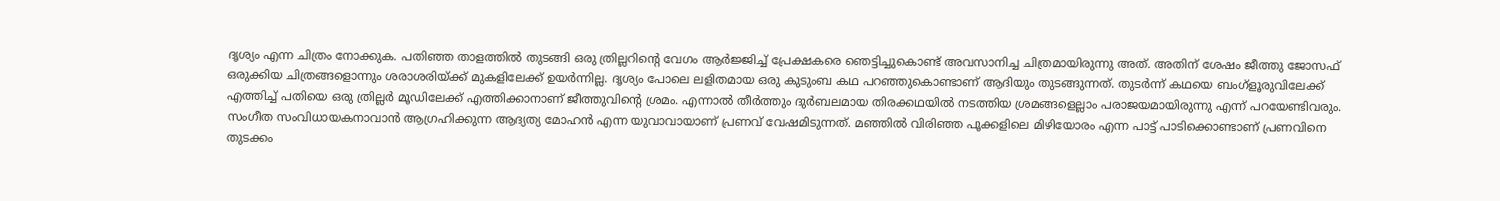ദൃശ്യം എന്ന ചിത്രം നോക്കുക. പതിഞ്ഞ താളത്തില്‍ തുടങ്ങി ഒരു ത്രില്ലറിന്റെ വേഗം ആര്‍ജ്ജിച്ച് പ്രേക്ഷകരെ ഞെട്ടിച്ചുകൊണ്ട് അവസാനിച്ച ചിത്രമായിരുന്നു അത്. അതിന് ശേഷം ജീത്തു ജോസഫ് ഒരുക്കിയ ചിത്രങ്ങളൊന്നും ശരാശരിയ്ക്ക് മുകളിലേക്ക് ഉയര്‍ന്നില്ല. ദൃശ്യം പോലെ ലളിതമായ ഒരു കുടുംബ കഥ പറഞ്ഞുകൊണ്ടാണ് ആദിയും തുടങ്ങുന്നത്. തുടര്‍ന്ന് കഥയെ ബംഗ്‌ളൂരുവിലേക്ക് എത്തിച്ച് പതിയെ ഒരു ത്രില്ലര്‍ മൂഡിലേക്ക് എത്തിക്കാനാണ് ജീത്തുവിന്റെ ശ്രമം. എന്നാല്‍ തീര്‍ത്തും ദുര്‍ബലമായ തിരക്കഥയില്‍ നടത്തിയ ശ്രമങ്ങളെല്ലാം പരാജയമായിരുന്നു എന്ന് പറയേണ്ടിവരും. സംഗീത സംവിധായകനാവാന്‍ ആഗ്രഹിക്കുന്ന ആദ്യത്യ മോഹന്‍ എന്ന യുവാവായാണ് പ്രണവ് വേഷമിടുന്നത്. മഞ്ഞില്‍ വിരിഞ്ഞ പൂക്കളിലെ മിഴിയോരം എന്ന പാട്ട് പാടിക്കൊണ്ടാണ് പ്രണവിനെ തുടക്കം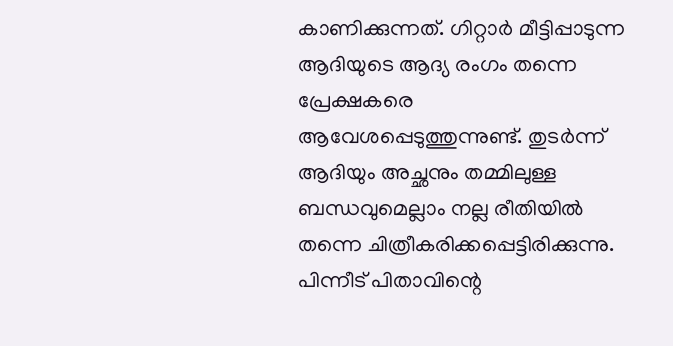കാണിക്കുന്നത്. ഗിറ്റാര്‍ മീട്ടിപ്പാടുന്ന ആദിയുടെ ആദ്യ രംഗം തന്നെ പ്രേക്ഷകരെ ആവേശപ്പെടുത്തുന്നുണ്ട്. തുടര്‍ന്ന് ആദിയും അച്ഛനും തമ്മിലുള്ള ബന്ധവുമെല്ലാം നല്ല രീതിയില്‍ തന്നെ ചിത്രീകരിക്കപ്പെട്ടിരിക്കുന്നു.
പിന്നീട് പിതാവിന്റെ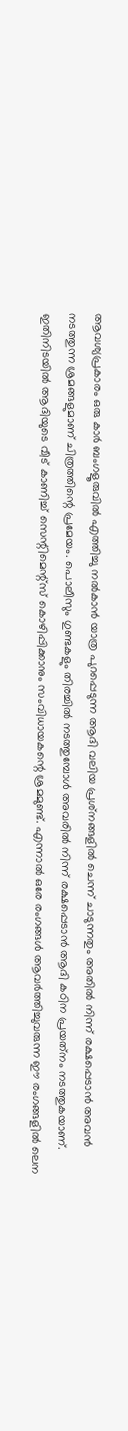ആവശ്യപ്രകാരം ഒരു കാര്‍ ബംഗളൂരുവില്‍ എത്തിച്ചു നല്‍കാന്‍ യാത്ര പുറപ്പെടുന്ന ആദി വലിയ പ്രശ്‌നങ്ങളില്‍ ചെന്ന് ചാടുന്നതും അതില്‍ നിന്ന് രക്ഷപ്പെടാന്‍ അവന്‍ നടത്തുന്ന ശ്രമങ്ങളുമാണ് ചിത്രത്തിന്റെ പ്രമേയം. പൊലീസും ഗുണ്ടകളും തിരച്ചില്‍ നടത്തുമ്പോള്‍ അവരില്‍ നിന്ന് രക്ഷപ്പെടാന്‍ ആദി കഠിന പ്രയത്‌നം നടത്തുകയാണ്. ഇതിനിടയില്‍ ആദിയുടെ വീട് കാണിച്ച് സെന്റിമെന്റ്‌സ് കൊഴിപ്പിക്കാനും സംവിധായകന്റെ ശ്രമമുണ്ട്. എന്നാല്‍ ഒരേ രംഗങ്ങള്‍ ആവര്‍ത്തിച്ചുവരുന്ന ഈ രംഗങ്ങളില്‍ ലെന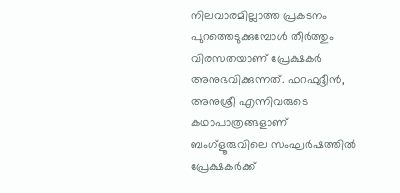നിലവാരമില്ലാത്ത പ്രകടനം പുറത്തെടുക്കുമ്പോള്‍ തീര്‍ത്തും വിരസതയാണ് പ്രേക്ഷകര്‍ അനുഭവിക്കുന്നത്. ഫറഫുദ്ദീന്‍, അനുശ്രീ എന്നിവരുടെ കഥാപാത്രങ്ങളാണ് ബംഗ്‌ളൂരുവിലെ സംഘര്‍ഷത്തില്‍ പ്രേക്ഷകര്‍ക്ക്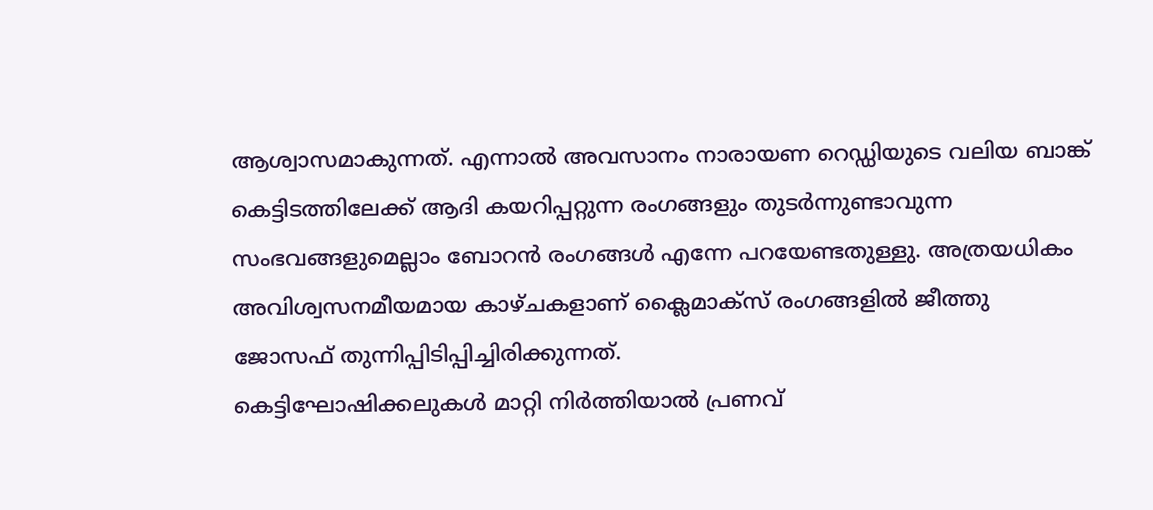ആശ്വാസമാകുന്നത്. എന്നാല്‍ അവസാനം നാരായണ റെഡ്ഡിയുടെ വലിയ ബാങ്ക് കെട്ടിടത്തിലേക്ക് ആദി കയറിപ്പറ്റുന്ന രംഗങ്ങളും തുടര്‍ന്നുണ്ടാവുന്ന സംഭവങ്ങളുമെല്ലാം ബോറന്‍ രംഗങ്ങള്‍ എന്നേ പറയേണ്ടതുള്ളു. അത്രയധികം അവിശ്വസനമീയമായ കാഴ്ചകളാണ് ക്ലൈമാക്‌സ് രംഗങ്ങളില്‍ ജീത്തു ജോസഫ് തുന്നിപ്പിടിപ്പിച്ചിരിക്കുന്നത്.
കെട്ടിഘോഷിക്കലുകള്‍ മാറ്റി നിര്‍ത്തിയാല്‍ പ്രണവ്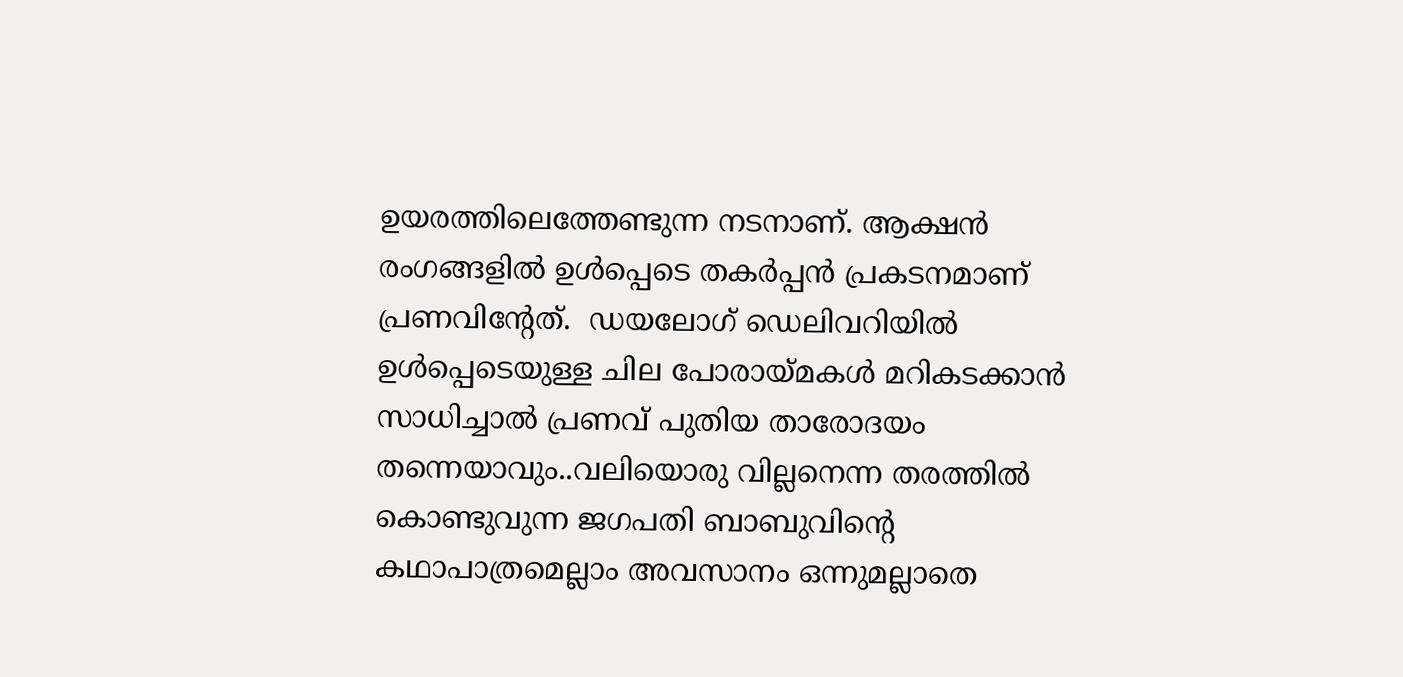ഉയരത്തിലെത്തേണ്ടുന്ന നടനാണ്. ആക്ഷന്‍ രംഗങ്ങളില്‍ ഉള്‍പ്പെടെ തകര്‍പ്പന്‍ പ്രകടനമാണ് പ്രണവിന്റേത്.  ഡയലോഗ് ഡെലിവറിയില്‍ ഉള്‍പ്പെടെയുള്ള ചില പോരായ്മകള്‍ മറികടക്കാന്‍ സാധിച്ചാല്‍ പ്രണവ് പുതിയ താരോദയം തന്നെയാവും..വലിയൊരു വില്ലനെന്ന തരത്തില്‍ കൊണ്ടുവുന്ന ജഗപതി ബാബുവിന്റെ കഥാപാത്രമെല്ലാം അവസാനം ഒന്നുമല്ലാതെ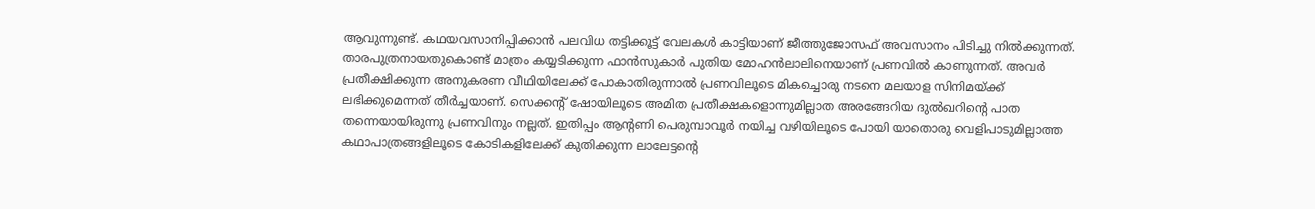ആവുന്നുണ്ട്. കഥയവസാനിപ്പിക്കാന്‍ പലവിധ തട്ടിക്കൂട്ട് വേലകള്‍ കാട്ടിയാണ് ജീത്തുജോസഫ് അവസാനം പിടിച്ചു നില്‍ക്കുന്നത്.  താരപുത്രനായതുകൊണ്ട് മാത്രം കയ്യടിക്കുന്ന ഫാന്‍സുകാര്‍ പുതിയ മോഹന്‍ലാലിനെയാണ് പ്രണവില്‍ കാണുന്നത്. അവര്‍ പ്രതീക്ഷിക്കുന്ന അനുകരണ വീഥിയിലേക്ക് പോകാതിരുന്നാല്‍ പ്രണവിലൂടെ മികച്ചൊരു നടനെ മലയാള സിനിമയ്ക്ക് ലഭിക്കുമെന്നത് തീര്‍ച്ചയാണ്. സെക്കന്റ് ഷോയിലൂടെ അമിത പ്രതീക്ഷകളൊന്നുമില്ലാത അരങ്ങേറിയ ദുല്‍ഖറിന്റെ പാത തന്നെയായിരുന്നു പ്രണവിനും നല്ലത്. ഇതിപ്പം ആന്റണി പെരുമ്പാവൂര്‍ നയിച്ച വഴിയിലൂടെ പോയി യാതൊരു വെളിപാടുമില്ലാത്ത കഥാപാത്രങ്ങളിലൂടെ കോടികളിലേക്ക് കുതിക്കുന്ന ലാലേട്ടന്റെ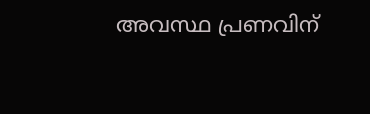അവസ്ഥ പ്രണവിന്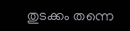തുടക്കം തന്നെ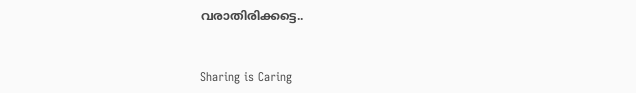വരാതിരിക്കട്ടെ..


Sharing is Caring